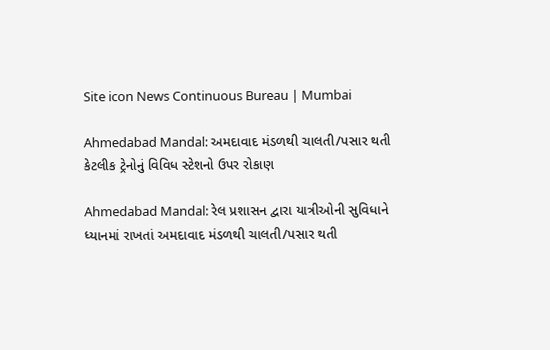Site icon News Continuous Bureau | Mumbai

Ahmedabad Mandal: અમદાવાદ મંડળથી ચાલતી/પસાર થતી કેટલીક ટ્રેનોનું વિવિધ સ્ટેશનો ઉપર રોકાણ

Ahmedabad Mandal: રેલ પ્રશાસન દ્વારા યાત્રીઓની સુવિધાને ધ્યાનમાં રાખતાં અમદાવાદ મંડળથી ચાલતી/પસાર થતી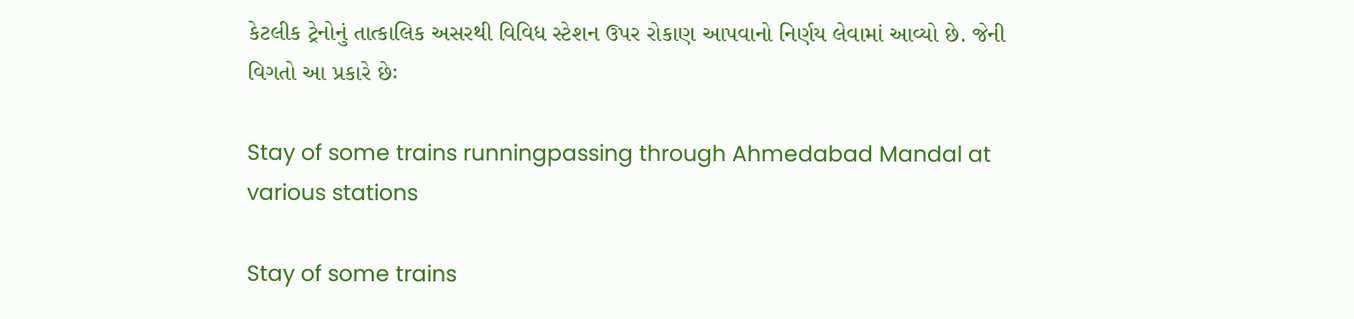કેટલીક ટ્રેનોનું તાત્કાલિક અસરથી વિવિધ સ્ટેશન ઉપર રોકાણ આપવાનો નિર્ણય લેવામાં આવ્યો છે. જેની વિગતો આ પ્રકારે છેઃ

Stay of some trains runningpassing through Ahmedabad Mandal at various stations

Stay of some trains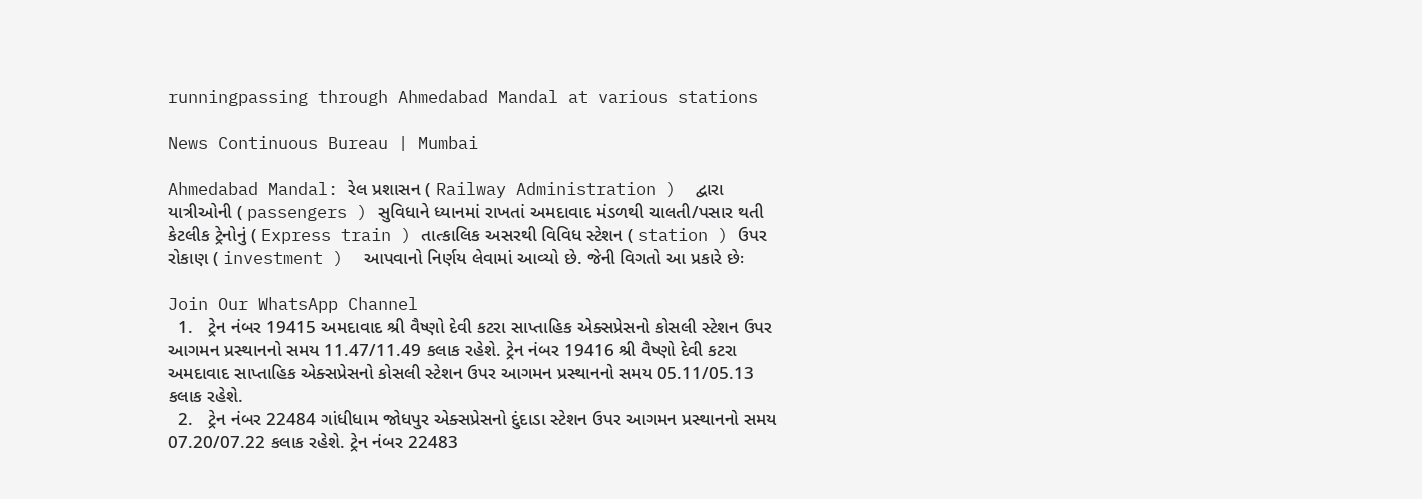runningpassing through Ahmedabad Mandal at various stations

News Continuous Bureau | Mumbai

Ahmedabad Mandal: રેલ પ્રશાસન ( Railway Administration )  દ્વારા યાત્રીઓની ( passengers ) સુવિધાને ધ્યાનમાં રાખતાં અમદાવાદ મંડળથી ચાલતી/પસાર થતી કેટલીક ટ્રેનોનું ( Express train ) તાત્કાલિક અસરથી વિવિધ સ્ટેશન ( station ) ઉપર રોકાણ ( investment )  આપવાનો નિર્ણય લેવામાં આવ્યો છે. જેની વિગતો આ પ્રકારે છેઃ

Join Our WhatsApp Channel
  1.   ટ્રેન નંબર 19415 અમદાવાદ શ્રી વૈષ્ણો દેવી કટરા સાપ્તાહિક એક્સપ્રેસનો કોસલી સ્ટેશન ઉપર આગમન પ્રસ્થાનનો સમય 11.47/11.49 કલાક રહેશે. ટ્રેન નંબર 19416 શ્રી વૈષ્ણો દેવી કટરા અમદાવાદ સાપ્તાહિક એક્સપ્રેસનો કોસલી સ્ટેશન ઉપર આગમન પ્રસ્થાનનો સમય 05.11/05.13 કલાક રહેશે.
  2.   ટ્રેન નંબર 22484 ગાંધીધામ જોધપુર એક્સપ્રેસનો દુંદાડા સ્ટેશન ઉપર આગમન પ્રસ્થાનનો સમય 07.20/07.22 કલાક રહેશે. ટ્રેન નંબર 22483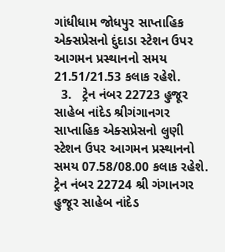ગાંધીધામ જોધપુર સાપ્તાહિક એક્સપ્રેસનો દુંદાડા સ્ટેશન ઉપર આગમન પ્રસ્થાનનો સમય 21.51/21.53 કલાક રહેશે.
  3.   ટ્રેન નંબર 22723 હુજૂર સાહેબ નાંદેડ શ્રીગંગાનગર સાપ્તાહિક એક્સપ્રેસનો લુણી સ્ટેશન ઉપર આગમન પ્રસ્થાનનો સમય 07.58/08.00 કલાક રહેશે. ટ્રેન નંબર 22724 શ્રી ગંગાનગર હુજૂર સાહેબ નાંદેડ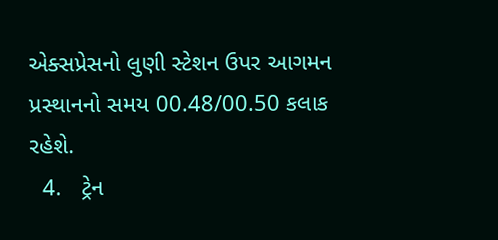એક્સપ્રેસનો લુણી સ્ટેશન ઉપર આગમન પ્રસ્થાનનો સમય 00.48/00.50 કલાક રહેશે.
  4.   ટ્રેન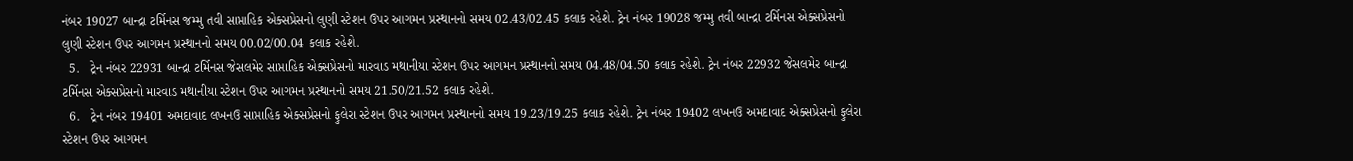નંબર 19027 બાન્દ્રા ટર્મિનસ જમ્મુ તવી સાપ્તાહિક એક્સપ્રેસનો લુણી સ્ટેશન ઉપર આગમન પ્રસ્થાનનો સમય 02.43/02.45 કલાક રહેશે. ટ્રેન નંબર 19028 જમ્મુ તવી બાન્દ્રા ટર્મિનસ એક્સપ્રેસનો લુણી સ્ટેશન ઉપર આગમન પ્રસ્થાનનો સમય 00.02/00.04 કલાક રહેશે.
  5.   ટ્રેન નંબર 22931 બાન્દ્રા ટર્મિનસ જેસલમેર સાપ્તાહિક એક્સપ્રેસનો મારવાડ મથાનીયા સ્ટેશન ઉપર આગમન પ્રસ્થાનનો સમય 04.48/04.50 કલાક રહેશે. ટ્રેન નંબર 22932 જેસલમેર બાન્દ્રા ટર્મિનસ એક્સપ્રેસનો મારવાડ મથાનીયા સ્ટેશન ઉપર આગમન પ્રસ્થાનનો સમય 21.50/21.52 કલાક રહેશે.
  6.   ટ્રેન નંબર 19401 અમદાવાદ લખનઉ સાપ્તાહિક એક્સપ્રેસનો ફુલેરા સ્ટેશન ઉપર આગમન પ્રસ્થાનનો સમય 19.23/19.25 કલાક રહેશે. ટ્રેન નંબર 19402 લખનઉ અમદાવાદ એક્સપ્રેસનો ફુલેરા સ્ટેશન ઉપર આગમન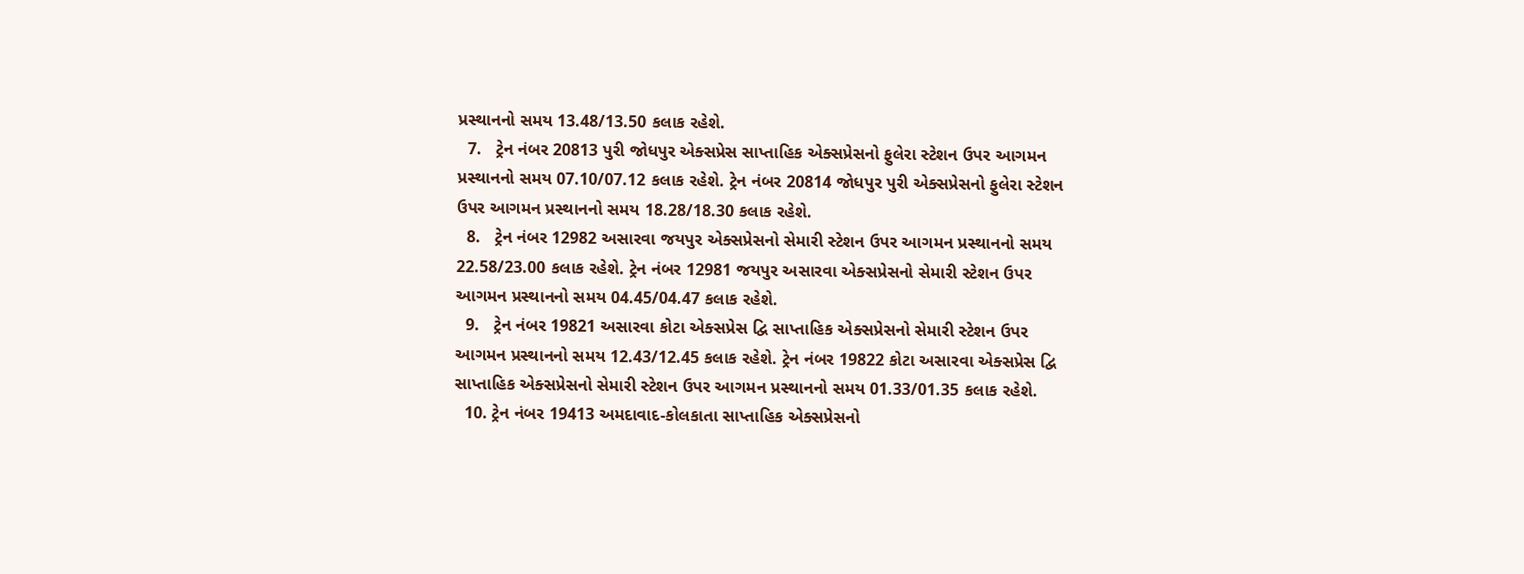પ્રસ્થાનનો સમય 13.48/13.50 કલાક રહેશે.
  7.   ટ્રેન નંબર 20813 પુરી જોધપુર એક્સપ્રેસ સાપ્તાહિક એક્સપ્રેસનો ફુલેરા સ્ટેશન ઉપર આગમન પ્રસ્થાનનો સમય 07.10/07.12 કલાક રહેશે. ટ્રેન નંબર 20814 જોધપુર પુરી એક્સપ્રેસનો ફુલેરા સ્ટેશન ઉપર આગમન પ્રસ્થાનનો સમય 18.28/18.30 કલાક રહેશે.
  8.   ટ્રેન નંબર 12982 અસારવા જયપુર એક્સપ્રેસનો સેમારી સ્ટેશન ઉપર આગમન પ્રસ્થાનનો સમય 22.58/23.00 કલાક રહેશે. ટ્રેન નંબર 12981 જયપુર અસારવા એક્સપ્રેસનો સેમારી સ્ટેશન ઉપર આગમન પ્રસ્થાનનો સમય 04.45/04.47 કલાક રહેશે.
  9.   ટ્રેન નંબર 19821 અસારવા કોટા એક્સપ્રેસ દ્વિ સાપ્તાહિક એક્સપ્રેસનો સેમારી સ્ટેશન ઉપર આગમન પ્રસ્થાનનો સમય 12.43/12.45 કલાક રહેશે. ટ્રેન નંબર 19822 કોટા અસારવા એક્સપ્રેસ દ્વિ સાપ્તાહિક એક્સપ્રેસનો સેમારી સ્ટેશન ઉપર આગમન પ્રસ્થાનનો સમય 01.33/01.35 કલાક રહેશે.
  10. ટ્રેન નંબર 19413 અમદાવાદ-કોલકાતા સાપ્તાહિક એક્સપ્રેસનો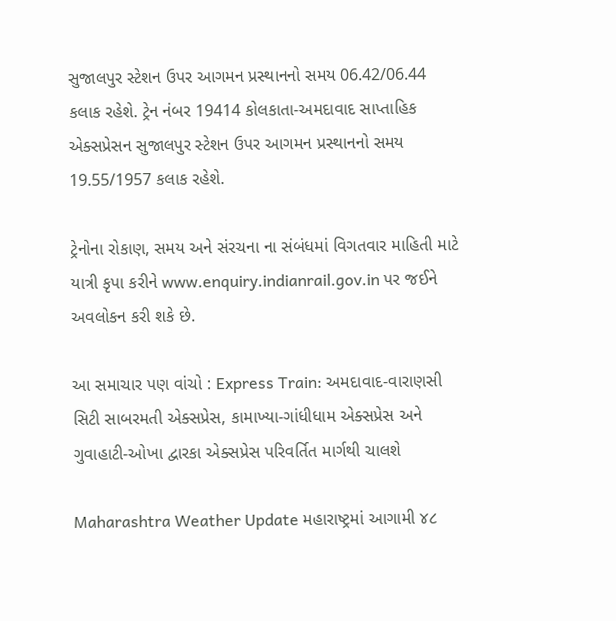સુજાલપુર સ્ટેશન ઉપર આગમન પ્રસ્થાનનો સમય 06.42/06.44 કલાક રહેશે. ટ્રેન નંબર 19414 કોલકાતા-અમદાવાદ સાપ્તાહિક એક્સપ્રેસન સુજાલપુર સ્ટેશન ઉપર આગમન પ્રસ્થાનનો સમય 19.55/1957 કલાક રહેશે.

ટ્રેનોના રોકાણ, સમય અને સંરચના ના સંબંધમાં વિગતવાર માહિતી માટે યાત્રી કૃપા કરીને www.enquiry.indianrail.gov.in પર જઈને અવલોકન કરી શકે છે.

આ સમાચાર પણ વાંચો : Express Train: અમદાવાદ-વારાણસી સિટી સાબરમતી એક્સપ્રેસ, કામાખ્યા-ગાંધીધામ એક્સપ્રેસ અને ગુવાહાટી-ઓખા દ્વારકા એક્સપ્રેસ પરિવર્તિત માર્ગથી ચાલશે

Maharashtra Weather Update મહારાષ્ટ્રમાં આગામી ૪૮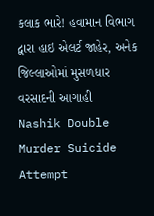કલાક ભારે! હવામાન વિભાગ દ્વારા હાઇ એલર્ટ જાહેર, અનેક જિલ્લાઓમાં મુસળધાર વરસાદની આગાહી
Nashik Double Murder Suicide Attempt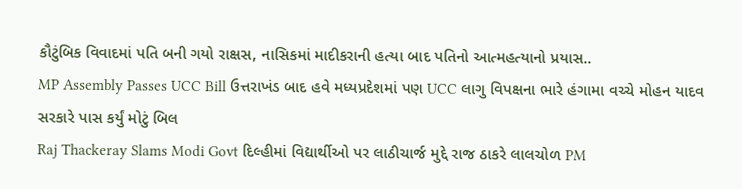કૌટુંબિક વિવાદમાં પતિ બની ગયો રાક્ષસ, નાસિકમાં માદીકરાની હત્યા બાદ પતિનો આત્મહત્યાનો પ્રયાસ..
MP Assembly Passes UCC Bill ઉત્તરાખંડ બાદ હવે મધ્યપ્રદેશમાં પણ UCC લાગુ વિપક્ષના ભારે હંગામા વચ્ચે મોહન યાદવ સરકારે પાસ કર્યું મોટું બિલ
Raj Thackeray Slams Modi Govt દિલ્હીમાં વિદ્યાર્થીઓ પર લાઠીચાર્જ મુદ્દે રાજ ઠાકરે લાલચોળ PM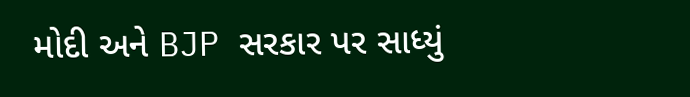મોદી અને BJP સરકાર પર સાધ્યું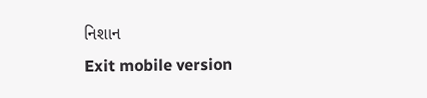નિશાન
Exit mobile version